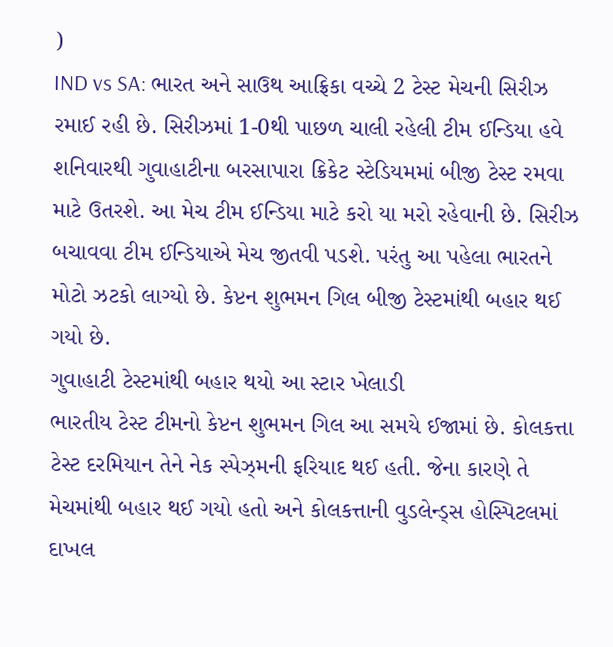)
IND vs SA: ભારત અને સાઉથ આફ્રિકા વચ્ચે 2 ટેસ્ટ મેચની સિરીઝ રમાઈ રહી છે. સિરીઝમાં 1-0થી પાછળ ચાલી રહેલી ટીમ ઈન્ડિયા હવે શનિવારથી ગુવાહાટીના બરસાપારા ક્રિકેટ સ્ટેડિયમમાં બીજી ટેસ્ટ રમવા માટે ઉતરશે. આ મેચ ટીમ ઈન્ડિયા માટે કરો યા મરો રહેવાની છે. સિરીઝ બચાવવા ટીમ ઈન્ડિયાએ મેચ જીતવી પડશે. પરંતુ આ પહેલા ભારતને મોટો ઝટકો લાગ્યો છે. કેપ્ટન શુભમન ગિલ બીજી ટેસ્ટમાંથી બહાર થઈ ગયો છે.
ગુવાહાટી ટેસ્ટમાંથી બહાર થયો આ સ્ટાર ખેલાડી
ભારતીય ટેસ્ટ ટીમનો કેપ્ટન શુભમન ગિલ આ સમયે ઈજામાં છે. કોલકત્તા ટેસ્ટ દરમિયાન તેને નેક સ્પેઝ્મની ફરિયાદ થઈ હતી. જેના કારણે તે મેચમાંથી બહાર થઈ ગયો હતો અને કોલકત્તાની વુડલેન્ડ્સ હોસ્પિટલમાં દાખલ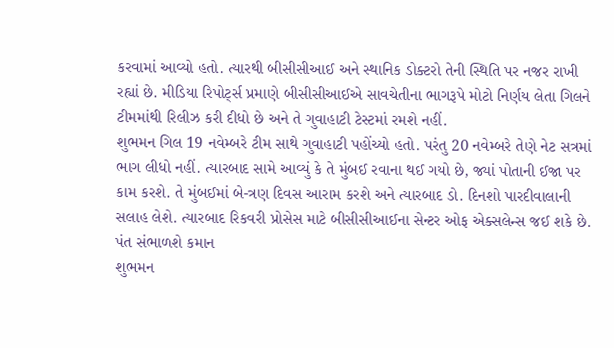કરવામાં આવ્યો હતો. ત્યારથી બીસીસીઆઈ અને સ્થાનિક ડોક્ટરો તેની સ્થિતિ પર નજર રાખી રહ્યાં છે. મીડિયા રિપોર્ટ્સ પ્રમાણે બીસીસીઆઈએ સાવચેતીના ભાગરૂપે મોટો નિર્ણય લેતા ગિલને ટીમમાંથી રિલીઝ કરી દીધો છે અને તે ગુવાહાટી ટેસ્ટમાં રમશે નહીં.
શુભમન ગિલ 19 નવેમ્બરે ટીમ સાથે ગુવાહાટી પહોંચ્યો હતો. પરંતુ 20 નવેમ્બરે તેણે નેટ સત્રમાં ભાગ લીધો નહીં. ત્યારબાદ સામે આવ્યું કે તે મુંબઈ રવાના થઈ ગયો છે, જ્યાં પોતાની ઈજા પર કામ કરશે. તે મુંબઈમાં બે-ત્રણ દિવસ આરામ કરશે અને ત્યારબાદ ડો. દિનશો પારદીવાલાની સલાહ લેશે. ત્યારબાદ રિકવરી પ્રોસેસ માટે બીસીસીઆઈના સેન્ટર ઓફ એક્સલેન્સ જઈ શકે છે.
પંત સંભાળશે કમાન
શુભમન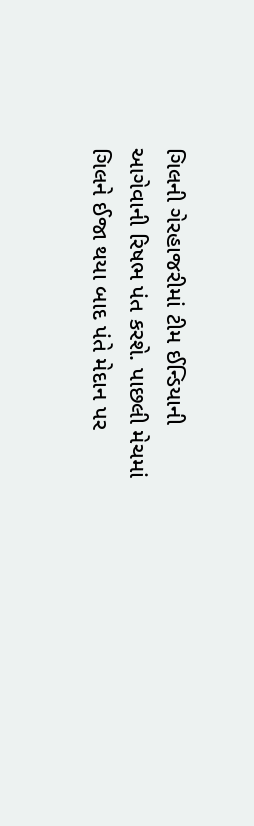ગિલની ગેરહાજરીમાં ટીમ ઈન્ડિયાની આગેવાની રિષભ પંત કરશે. પાછલી મેચમાં ગિલને ઈજા થયા બાદ પંતે મેદાન પર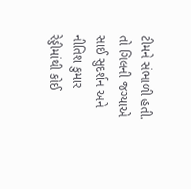ટીમને સંભાળી હતી. તો ગિલની જગ્યાએ સાઈ સુદર્શન અને નીતિશ કુમાર રેડ્ડીમાંથી કોઈ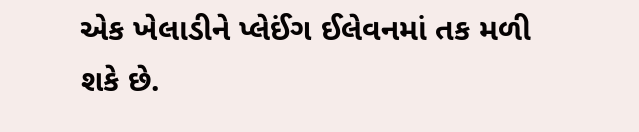એક ખેલાડીને પ્લેઈંગ ઈલેવનમાં તક મળી શકે છે.